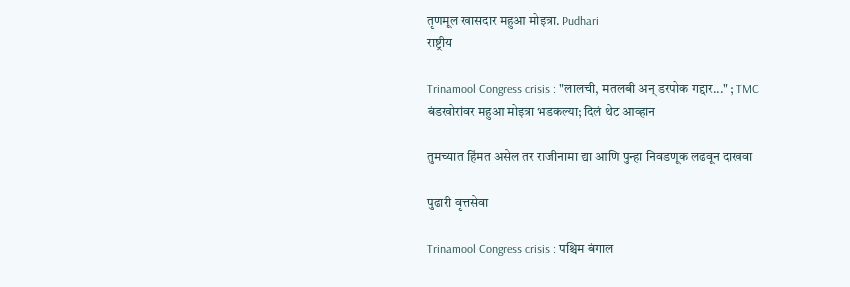तृणमूल खासदार महुआ मोइत्रा. Pudhari
राष्ट्रीय

Trinamool Congress crisis : "लालची, मतलबी अन् डरपोक गद्दार..." ; TMC बंडखोरांवर महुआ मोइत्रा भडकल्या; दिलं थेट आव्हान

तुमच्यात हिंमत असेल तर राजीनामा द्या आणि पुन्हा निवडणूक लढवून दाखवा

पुढारी वृत्तसेवा

Trinamool Congress crisis : पश्चिम बंगाल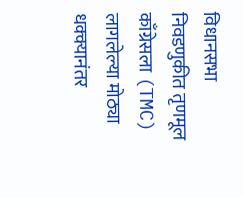विधानसभा निवडणुकीत तृणमूल काँग्रेसला (TMC) लागलेल्या मोठ्या धक्क्यानंतर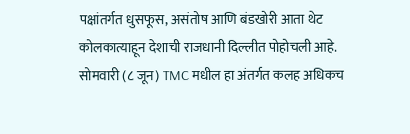पक्षांतर्गत धुसफूस, असंतोष आणि बंडखोरी आता थेट कोलकात्याहून देशाची राजधानी दिल्लीत पोहोचली आहे. सोमवारी (८ जून) TMC मधील हा अंतर्गत कलह अधिकच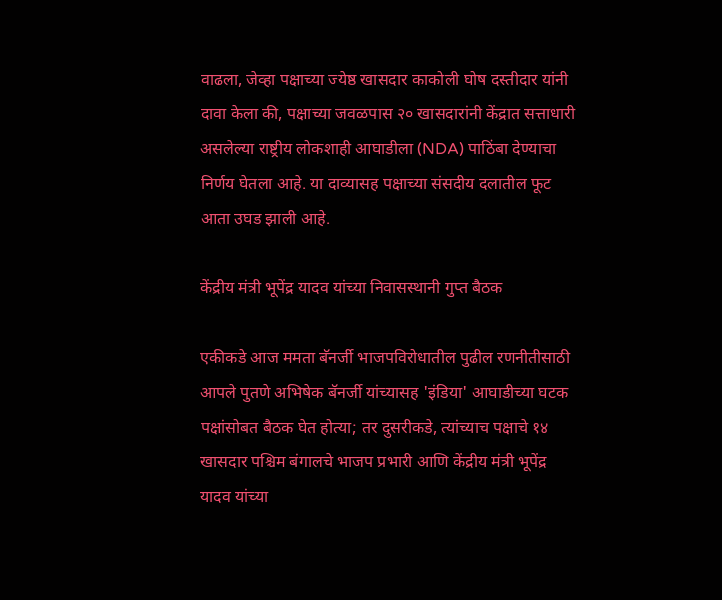वाढला, जेव्हा पक्षाच्या ज्येष्ठ खासदार काकोली घोष दस्तीदार यांनी दावा केला की, पक्षाच्या जवळपास २० खासदारांनी केंद्रात सत्ताधारी असलेल्या राष्ट्रीय लोकशाही आघाडीला (NDA) पाठिंबा देण्याचा निर्णय घेतला आहे. या दाव्यासह पक्षाच्या संसदीय दलातील फूट आता उघड झाली आहे.

केंद्रीय मंत्री भूपेंद्र यादव यांच्या निवासस्थानी गुप्त बैठक

एकीकडे आज ममता बॅनर्जी भाजपविरोधातील पुढील रणनीतीसाठी आपले पुतणे अभिषेक बॅनर्जी यांच्यासह 'इंडिया' आघाडीच्या घटक पक्षांसोबत बैठक घेत होत्या; तर दुसरीकडे, त्यांच्याच पक्षाचे १४ खासदार पश्चिम बंगालचे भाजप प्रभारी आणि केंद्रीय मंत्री भूपेंद्र यादव यांच्या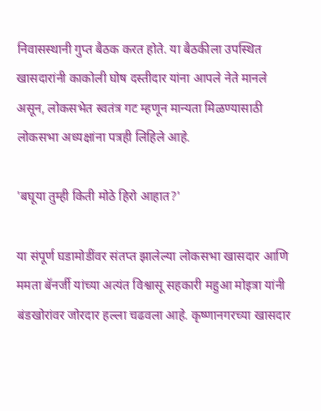निवासस्थानी गुप्त बैठक करत होते. या बैठकीला उपस्थित खासदारांनी काकोली घोष दस्तीदार यांना आपले नेते मानले असून, लोकसभेत स्वतंत्र गट म्हणून मान्यता मिळण्यासाठी लोकसभा अध्यक्षांना पत्रही लिहिले आहे.

'बघूया तुम्ही किती मोठे हिरो आहात?'

या संपूर्ण घडामोडींवर संतप्त झालेल्या लोकसभा खासदार आणि ममता बॅनर्जी यांच्या अत्यंत विश्वासू सहकारी महुआ मोइत्रा यांनी बंडखोरांवर जोरदार हल्ला चढवला आहे. कृष्णानगरच्या खासदार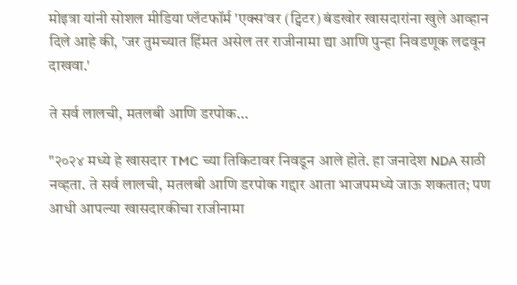मोइत्रा यांनी सोशल मीडिया प्लॅटफॉर्म 'एक्स'वर (ट्विटर) बंडखोर खासदारांना खुले आव्हान दिले आहे की, 'जर तुमच्यात हिंमत असेल तर राजीनामा द्या आणि पुन्हा निवडणूक लढवून दाखवा.'

ते सर्व लालची, मतलबी आणि डरपोक...

"२०२४ मध्ये हे खासदार TMC च्या तिकिटावर निवडून आले होते. हा जनादेश NDA साठी नव्हता. ते सर्व लालची, मतलबी आणि डरपोक गद्दार आता भाजपमध्ये जाऊ शकतात; पण आधी आपल्या खासदारकीचा राजीनामा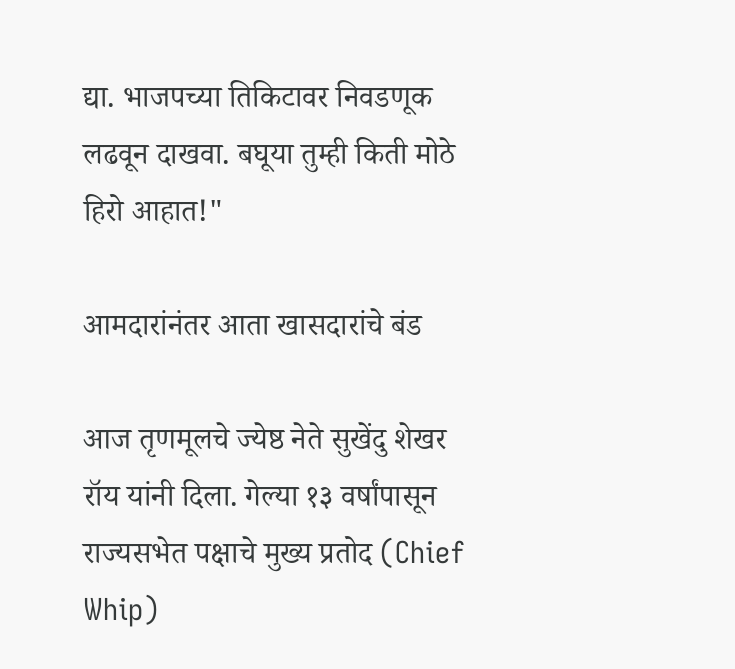द्या. भाजपच्या तिकिटावर निवडणूक लढवून दाखवा. बघूया तुम्ही किती मोठे हिरो आहात!"

आमदारांनंतर आता खासदारांचे बंड

आज तृणमूलचे ज्येष्ठ नेते सुखेंदु शेखर रॉय यांनी दिला. गेल्या १३ वर्षांपासून राज्यसभेत पक्षाचे मुख्य प्रतोद (Chief Whip)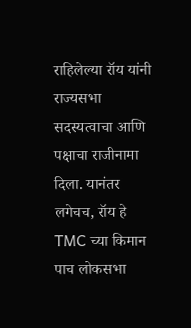राहिलेल्या रॉय यांनी राज्यसभा सदस्यत्वाचा आणि पक्षाचा राजीनामा दिला. यानंतर लगेचच, रॉय हे TMC च्या किमान पाच लोकसभा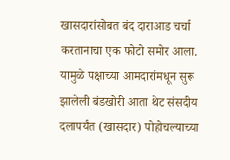खासदारांसोबत बंद दाराआड चर्चा करतानाचा एक फोटो समोर आला. यामुळे पक्षाच्या आमदारांमधून सुरू झालेली बंडखोरी आता थेट संसदीय दलापर्यंत (खासदार) पोहोचल्याच्या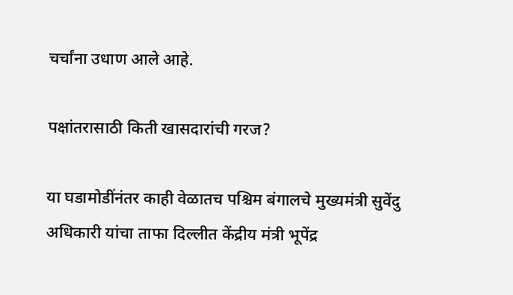चर्चांना उधाण आले आहे.

पक्षांतरासाठी किती खासदारांची गरज?

या घडामोडींनंतर काही वेळातच पश्चिम बंगालचे मुख्यमंत्री सुवेंदु अधिकारी यांचा ताफा दिल्लीत केंद्रीय मंत्री भूपेंद्र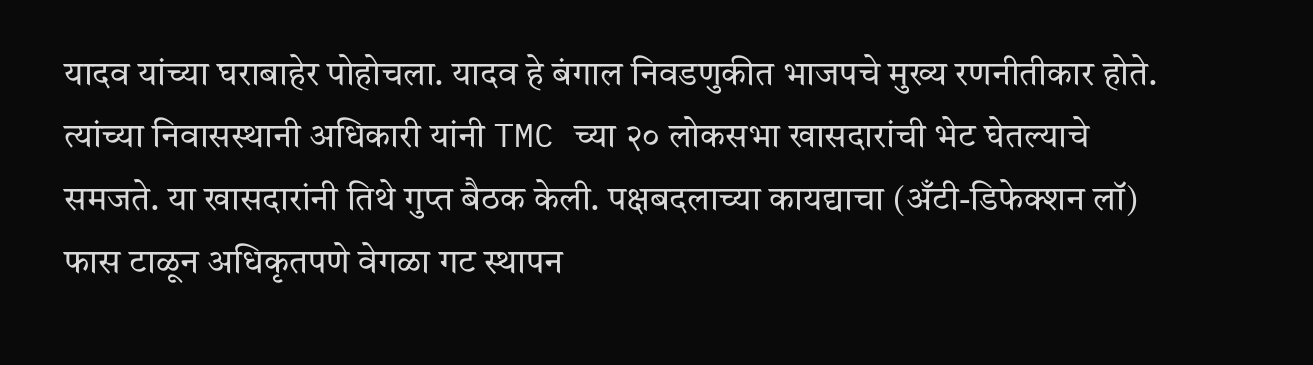यादव यांच्या घराबाहेर पोहोचला. यादव हे बंगाल निवडणुकीत भाजपचे मुख्य रणनीतीकार होते. त्यांच्या निवासस्थानी अधिकारी यांनी TMC च्या २० लोकसभा खासदारांची भेट घेतल्याचे समजते. या खासदारांनी तिथे गुप्त बैठक केली. पक्षबदलाच्या कायद्याचा (अँटी-डिफेक्शन लॉ) फास टाळून अधिकृतपणे वेगळा गट स्थापन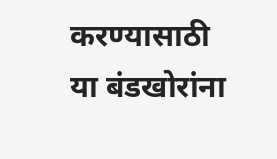करण्यासाठी या बंडखोरांना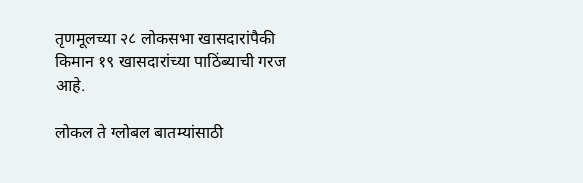तृणमूलच्या २८ लोकसभा खासदारांपैकी किमान १९ खासदारांच्या पाठिंब्याची गरज आहे.

लोकल ते ग्लोबल बातम्यांसाठी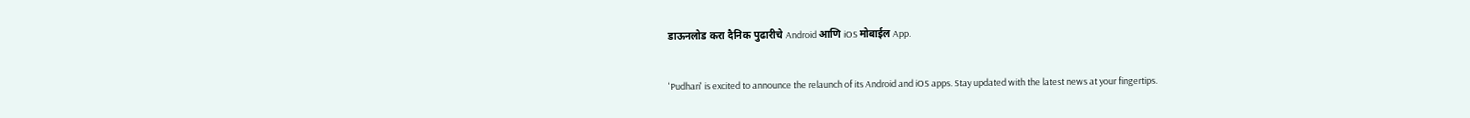डाऊनलोड करा दैनिक पुढारीचे Android आणि iOS मोबाईल App.

'Pudhari' is excited to announce the relaunch of its Android and iOS apps. Stay updated with the latest news at your fingertips.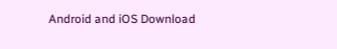Android and iOS Download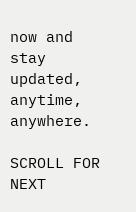now and stay updated, anytime, anywhere.

SCROLL FOR NEXT